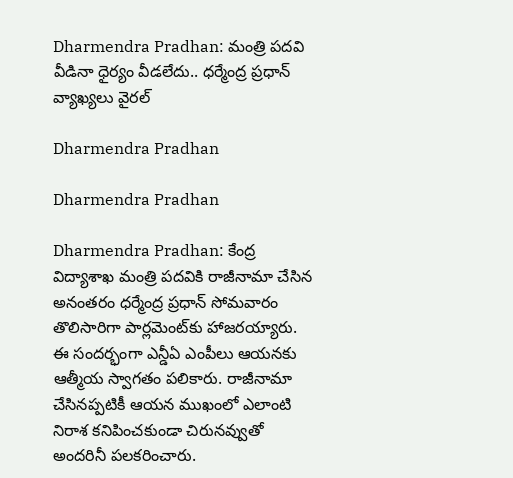Dharmendra Pradhan: మంత్రి పదవి వీడినా ధైర్యం వీడలేదు.. ధర్మేంద్ర ప్రధాన్ వ్యాఖ్యలు వైరల్

Dharmendra Pradhan

Dharmendra Pradhan

Dharmendra Pradhan: కేంద్ర విద్యాశాఖ మంత్రి పదవికి రాజీనామా చేసిన అనంతరం ధర్మేంద్ర ప్రధాన్ సోమవారం తొలిసారిగా పార్లమెంట్‌కు హాజరయ్యారు. ఈ సందర్భంగా ఎన్డీఏ ఎంపీలు ఆయనకు ఆత్మీయ స్వాగతం పలికారు. రాజీనామా చేసినప్పటికీ ఆయన ముఖంలో ఎలాంటి నిరాశ కనిపించకుండా చిరునవ్వుతో అందరినీ పలకరించారు.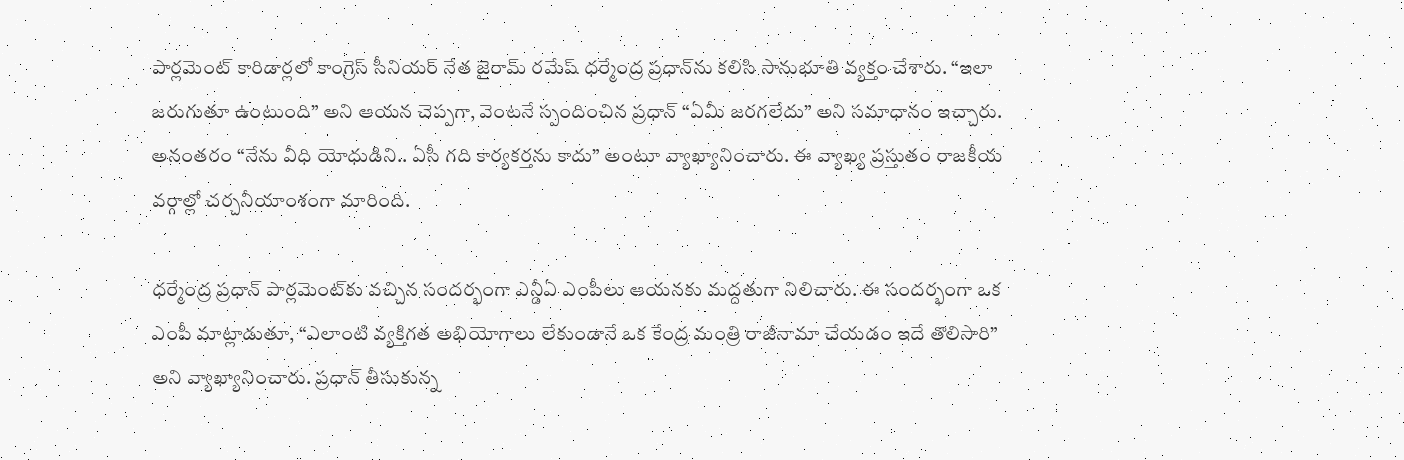పార్లమెంట్ కారిడార్లలో కాంగ్రెస్ సీనియర్ నేత జైరామ్ రమేష్ ధర్మేంద్ర ప్రధాన్‌ను కలిసి సానుభూతి వ్యక్తం చేశారు. “ఇలా జరుగుతూ ఉంటుంది” అని ఆయన చెప్పగా, వెంటనే స్పందించిన ప్రధాన్ “ఏమీ జరగలేదు” అని సమాధానం ఇచ్చారు. అనంతరం “నేను వీధి యోధుడిని.. ఏసీ గది కార్యకర్తను కాదు” అంటూ వ్యాఖ్యానించారు. ఈ వ్యాఖ్య ప్రస్తుతం రాజకీయ వర్గాల్లో చర్చనీయాంశంగా మారింది.

ధర్మేంద్ర ప్రధాన్ పార్లమెంట్‌కు వచ్చిన సందర్భంగా ఎన్డీఏ ఎంపీలు ఆయనకు మద్దతుగా నిలిచారు. ఈ సందర్భంగా ఒక ఎంపీ మాట్లాడుతూ, “ఎలాంటి వ్యక్తిగత అభియోగాలు లేకుండానే ఒక కేంద్ర మంత్రి రాజీనామా చేయడం ఇదే తొలిసారి” అని వ్యాఖ్యానించారు. ప్రధాన్ తీసుకున్న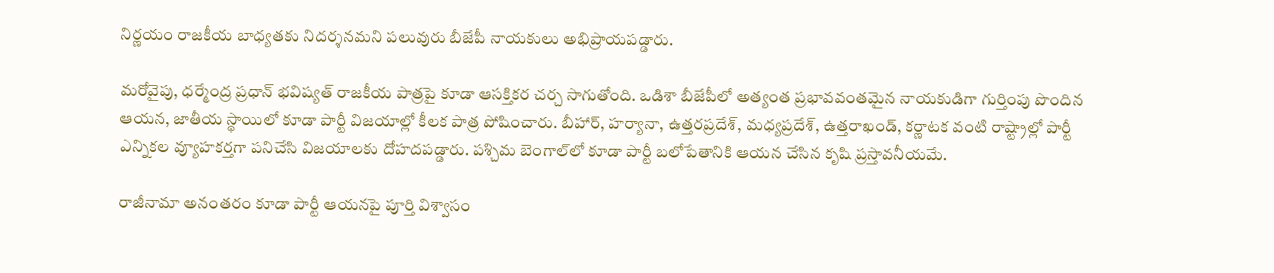నిర్ణయం రాజకీయ బాధ్యతకు నిదర్శనమని పలువురు బీజేపీ నాయకులు అభిప్రాయపడ్డారు.

మరోవైపు, ధర్మేంద్ర ప్రధాన్ భవిష్యత్ రాజకీయ పాత్రపై కూడా ఆసక్తికర చర్చ సాగుతోంది. ఒడిశా బీజేపీలో అత్యంత ప్రభావవంతమైన నాయకుడిగా గుర్తింపు పొందిన ఆయన, జాతీయ స్థాయిలో కూడా పార్టీ విజయాల్లో కీలక పాత్ర పోషించారు. బీహార్, హర్యానా, ఉత్తరప్రదేశ్, మధ్యప్రదేశ్, ఉత్తరాఖండ్, కర్ణాటక వంటి రాష్ట్రాల్లో పార్టీ ఎన్నికల వ్యూహకర్తగా పనిచేసి విజయాలకు దోహదపడ్డారు. పశ్చిమ బెంగాల్‌లో కూడా పార్టీ బలోపేతానికి ఆయన చేసిన కృషి ప్రస్తావనీయమే.

రాజీనామా అనంతరం కూడా పార్టీ ఆయనపై పూర్తి విశ్వాసం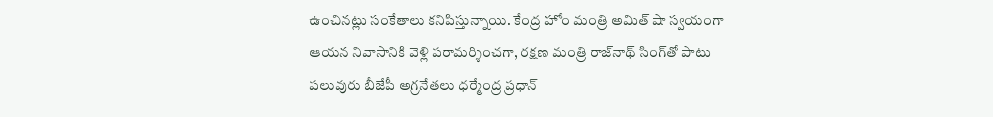ఉంచినట్లు సంకేతాలు కనిపిస్తున్నాయి. కేంద్ర హోం మంత్రి అమిత్ షా స్వయంగా ఆయన నివాసానికి వెళ్లి పరామర్శించగా, రక్షణ మంత్రి రాజ్‌నాథ్ సింగ్‌తో పాటు పలువురు బీజేపీ అగ్రనేతలు ధర్మేంద్ర ప్రధాన్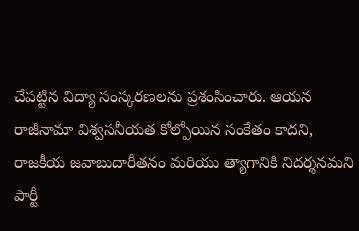చేపట్టిన విద్యా సంస్కరణలను ప్రశంసించారు. ఆయన రాజీనామా విశ్వసనీయత కోల్పోయిన సంకేతం కాదని, రాజకీయ జవాబుదారీతనం మరియు త్యాగానికి నిదర్శనమని పార్టీ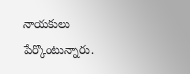నాయకులు పేర్కొంటున్నారు.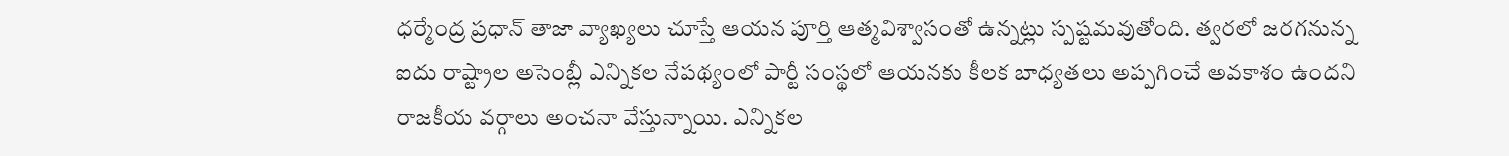ధర్మేంద్ర ప్రధాన్ తాజా వ్యాఖ్యలు చూస్తే ఆయన పూర్తి ఆత్మవిశ్వాసంతో ఉన్నట్లు స్పష్టమవుతోంది. త్వరలో జరగనున్న ఐదు రాష్ట్రాల అసెంబ్లీ ఎన్నికల నేపథ్యంలో పార్టీ సంస్థలో ఆయనకు కీలక బాధ్యతలు అప్పగించే అవకాశం ఉందని రాజకీయ వర్గాలు అంచనా వేస్తున్నాయి. ఎన్నికల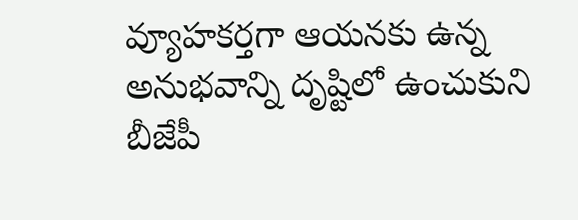వ్యూహకర్తగా ఆయనకు ఉన్న అనుభవాన్ని దృష్టిలో ఉంచుకుని బీజేపీ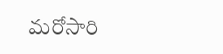మరోసారి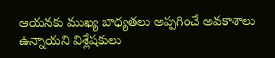ఆయనకు ముఖ్య బాధ్యతలు అప్పగించే అవకాశాలు ఉన్నాయని విశ్లేషకులు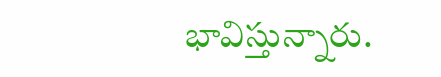భావిస్తున్నారు.